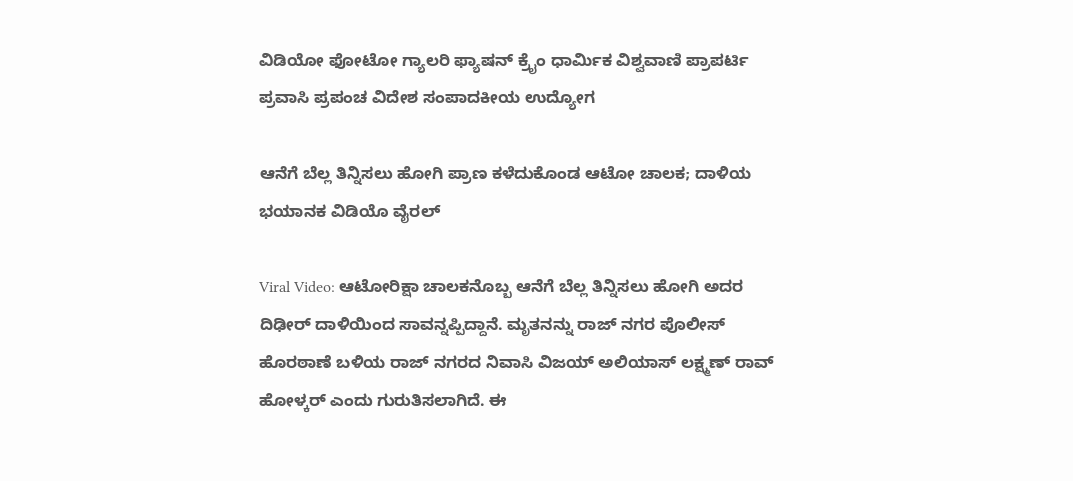ವಿಡಿಯೋ ಫೋಟೋ ಗ್ಯಾಲರಿ ಫ್ಯಾಷನ್ ಕ್ರೈಂ ಧಾರ್ಮಿಕ ವಿಶ್ವವಾಣಿ ಪ್ರಾಪರ್ಟಿ ಪ್ರವಾಸಿ ಪ್ರಪಂಚ ವಿದೇಶ ಸಂಪಾದಕೀಯ ಉದ್ಯೋಗ

ಆನೆಗೆ ಬೆಲ್ಲ ತಿನ್ನಿಸಲು ಹೋಗಿ ಪ್ರಾಣ ಕಳೆದುಕೊಂಡ ಆಟೋ ಚಾಲಕ; ದಾಳಿಯ ಭಯಾನಕ ವಿಡಿಯೊ ವೈರಲ್

Viral Video: ಆಟೋರಿಕ್ಷಾ ಚಾಲಕನೊಬ್ಬ ಆನೆಗೆ ಬೆಲ್ಲ ತಿನ್ನಿಸಲು ಹೋಗಿ ಅದರ ದಿಢೀರ್ ದಾಳಿಯಿಂದ ಸಾವನ್ನಪ್ಪಿದ್ದಾನೆ. ಮೃತನನ್ನು ರಾಜ್ ನಗರ ಪೊಲೀಸ್ ಹೊರಠಾಣೆ ಬಳಿಯ ರಾಜ್ ನಗರದ ನಿವಾಸಿ ವಿಜಯ್ ಅಲಿಯಾಸ್ ಲಕ್ಷ್ಮಣ್ ರಾವ್ ಹೋಳ್ಕರ್ ಎಂದು ಗುರುತಿಸಲಾಗಿದೆ. ಈ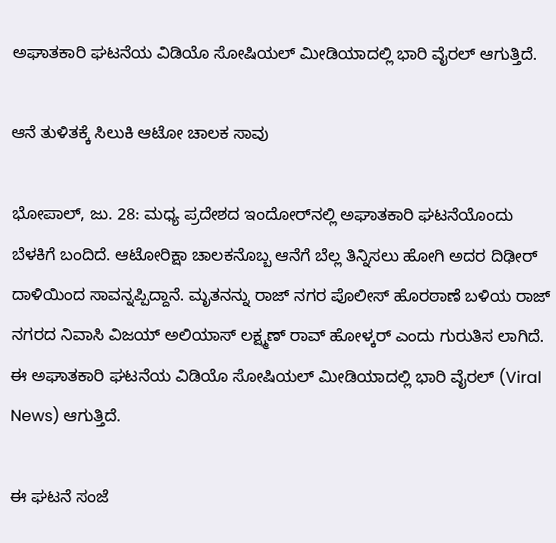ಅಘಾತಕಾರಿ ಘಟನೆಯ ವಿಡಿಯೊ ಸೋಷಿಯಲ್ ಮೀಡಿಯಾದಲ್ಲಿ ಭಾರಿ ವೈರಲ್ ಆಗುತ್ತಿದೆ.

ಆನೆ ತುಳಿತಕ್ಕೆ ಸಿಲುಕಿ ಆಟೋ ಚಾಲಕ ಸಾವು

ಭೋಪಾಲ್‌, ಜು. 28: ಮಧ್ಯ ಪ್ರದೇಶದ ಇಂದೋರ್‌ನಲ್ಲಿ ಅಘಾತಕಾರಿ ಘಟನೆಯೊಂದು ಬೆಳಕಿಗೆ ಬಂದಿದೆ. ಆಟೋರಿಕ್ಷಾ ಚಾಲಕನೊಬ್ಬ ಆನೆಗೆ ಬೆಲ್ಲ ತಿನ್ನಿಸಲು ಹೋಗಿ ಅದರ ದಿಢೀರ್ ದಾಳಿಯಿಂದ ಸಾವನ್ನಪ್ಪಿದ್ದಾನೆ. ಮೃತನನ್ನು ರಾಜ್ ನಗರ ಪೊಲೀಸ್ ಹೊರಠಾಣೆ ಬಳಿಯ ರಾಜ್ ನಗರದ ನಿವಾಸಿ ವಿಜಯ್ ಅಲಿಯಾಸ್ ಲಕ್ಷ್ಮಣ್ ರಾವ್ ಹೋಳ್ಕರ್ ಎಂದು ಗುರುತಿಸ ಲಾಗಿದೆ. ಈ ಅಘಾತಕಾರಿ ಘಟನೆಯ ವಿಡಿಯೊ ಸೋಷಿಯಲ್ ಮೀಡಿಯಾದಲ್ಲಿ ಭಾರಿ ವೈರಲ್ (Viral News) ಆಗುತ್ತಿದೆ.

ಈ ಘಟನೆ ಸಂಜೆ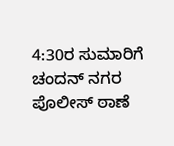4:30ರ ಸುಮಾರಿಗೆ ಚಂದನ್ ನಗರ ಪೊಲೀಸ್ ಠಾಣೆ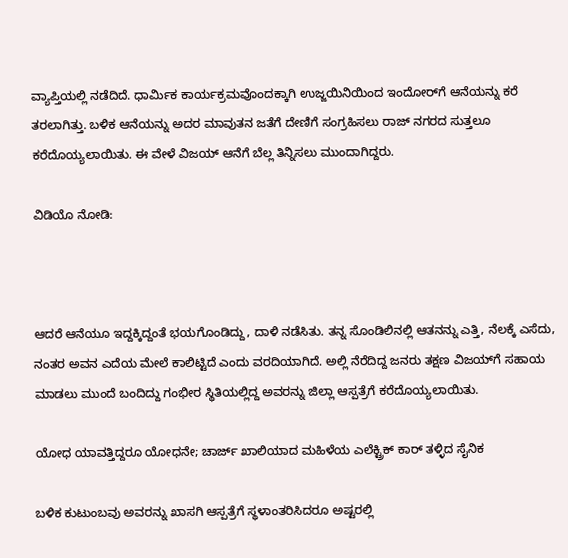ವ್ಯಾಪ್ತಿಯಲ್ಲಿ ನಡೆದಿದೆ. ಧಾರ್ಮಿಕ ಕಾರ್ಯಕ್ರಮವೊಂದಕ್ಕಾಗಿ ಉಜ್ಜಯಿನಿಯಿಂದ ಇಂದೋರ್‌ಗೆ ಆನೆಯನ್ನು ಕರೆ ತರಲಾಗಿತ್ತು. ಬಳಿಕ ಆನೆಯನ್ನು ಅದರ ಮಾವುತನ ಜತೆಗೆ ದೇಣಿಗೆ ಸಂಗ್ರಹಿಸಲು ರಾಜ್ ನಗರದ ಸುತ್ತಲೂ ಕರೆದೊಯ್ಯಲಾಯಿತು. ಈ ವೇಳೆ ವಿಜಯ್ ಆನೆಗೆ ಬೆಲ್ಲ ತಿನ್ನಿಸಲು ಮುಂದಾಗಿದ್ದರು.

ವಿಡಿಯೊ ನೋಡಿ:



ಆದರೆ ಆನೆಯೂ ಇದ್ದಕ್ಕಿದ್ದಂತೆ ಭಯಗೊಂಡಿದ್ದು, ದಾಳಿ ನಡೆಸಿತು. ತನ್ನ ಸೊಂಡಿಲಿನಲ್ಲಿ ಆತನನ್ನು ಎತ್ತಿ, ನೆಲಕ್ಕೆ ಎಸೆದು, ನಂತರ ಅವನ ಎದೆಯ ಮೇಲೆ ಕಾಲಿಟ್ಟಿದೆ ಎಂದು ವರದಿಯಾಗಿದೆ. ಅಲ್ಲಿ ನೆರೆದಿದ್ದ ಜನರು ತಕ್ಷಣ ವಿಜಯ್‌ಗೆ ಸಹಾಯ ಮಾಡಲು ಮುಂದೆ ಬಂದಿದ್ದು ಗಂಭೀರ ಸ್ಥಿತಿಯಲ್ಲಿದ್ದ ಅವರನ್ನು ಜಿಲ್ಲಾ ಆಸ್ಪತ್ರೆಗೆ ಕರೆದೊಯ್ಯಲಾಯಿತು.

ಯೋಧ ಯಾವತ್ತಿದ್ದರೂ ಯೋಧನೇ; ಚಾರ್ಜ್‌ ಖಾಲಿಯಾದ ಮಹಿಳೆಯ ಎಲೆಕ್ಟ್ರಿಕ್‌ ಕಾರ್‌ ತಳ್ಳಿದ ಸೈನಿಕ

ಬಳಿಕ ಕುಟುಂಬವು ಅವರನ್ನು ಖಾಸಗಿ ಆಸ್ಪತ್ರೆಗೆ ಸ್ಥಳಾಂತರಿಸಿದರೂ ಅಷ್ಟರಲ್ಲಿ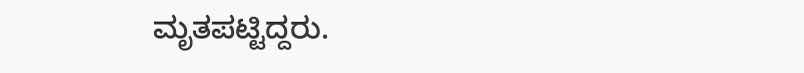ಮೃತಪಟ್ಟಿದ್ದರು.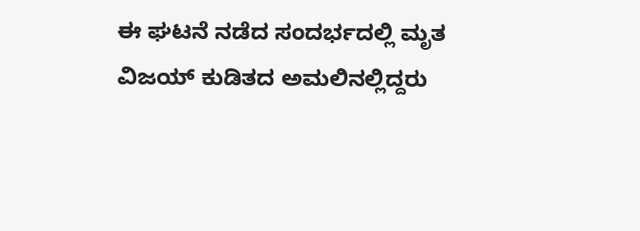ಈ ಘಟನೆ ನಡೆದ ಸಂದರ್ಭದಲ್ಲಿ ಮೃತ ವಿಜಯ್ ಕುಡಿತದ ಅಮಲಿನಲ್ಲಿದ್ದರು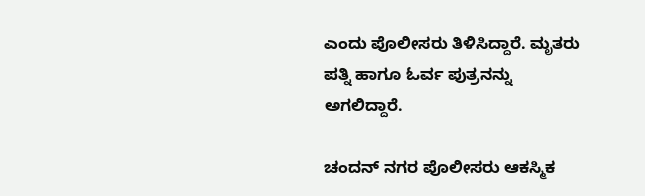ಎಂದು ಪೊಲೀಸರು ತಿಳಿಸಿದ್ದಾರೆ. ಮೃತರು ಪತ್ನಿ ಹಾಗೂ ಓರ್ವ ಪುತ್ರನನ್ನು ಅಗಲಿದ್ದಾರೆ.

ಚಂದನ್ ನಗರ ಪೊಲೀಸರು ಆಕಸ್ಮಿಕ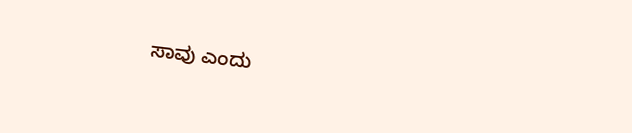ಸಾವು ಎಂದು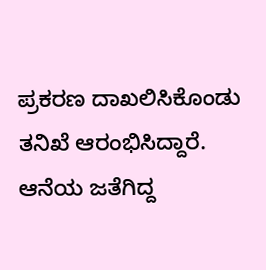ಪ್ರಕರಣ ದಾಖಲಿಸಿಕೊಂಡು ತನಿಖೆ ಆರಂಭಿಸಿದ್ದಾರೆ. ಆನೆಯ ಜತೆಗಿದ್ದ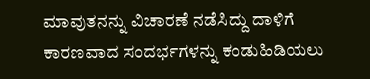ಮಾವುತನನ್ನು ವಿಚಾರಣೆ ನಡೆಸಿದ್ದು ದಾಳಿಗೆ ಕಾರಣವಾದ ಸಂದರ್ಭಗಳನ್ನು ಕಂಡುಹಿಡಿಯಲು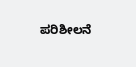ಪರಿಶೀಲನೆ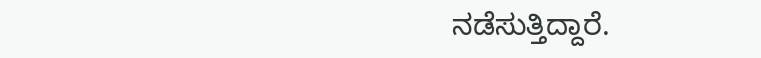ನಡೆಸುತ್ತಿದ್ದಾರೆ.